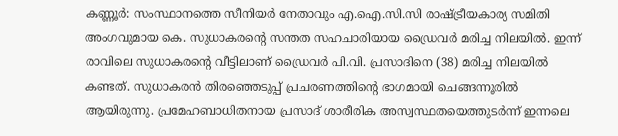കണ്ണൂർ: സംസ്ഥാനത്തെ സീനിയർ നേതാവും എ.ഐ.സി.സി രാഷ്ട്രീയകാര്യ സമിതി അംഗവുമായ കെ. സുധാകരന്റെ സന്തത സഹചാരിയായ ഡ്രൈവർ മരിച്ച നിലയിൽ. ഇന്ന് രാവിലെ സുധാകരന്റെ വീട്ടിലാണ് ഡ്രൈവർ പി.വി. പ്രസാദിനെ (38) മരിച്ച നിലയിൽ കണ്ടത്. സുധാകരൻ തിരഞ്ഞെടുപ്പ് പ്രചരണത്തിന്റെ ഭാഗമായി ചെങ്ങന്നൂരിൽ ആയിരുന്നു. പ്രമേഹബാധിതനായ പ്രസാദ് ശാരീരിക അസ്വസ്ഥതയെത്തുടർന്ന് ഇന്നലെ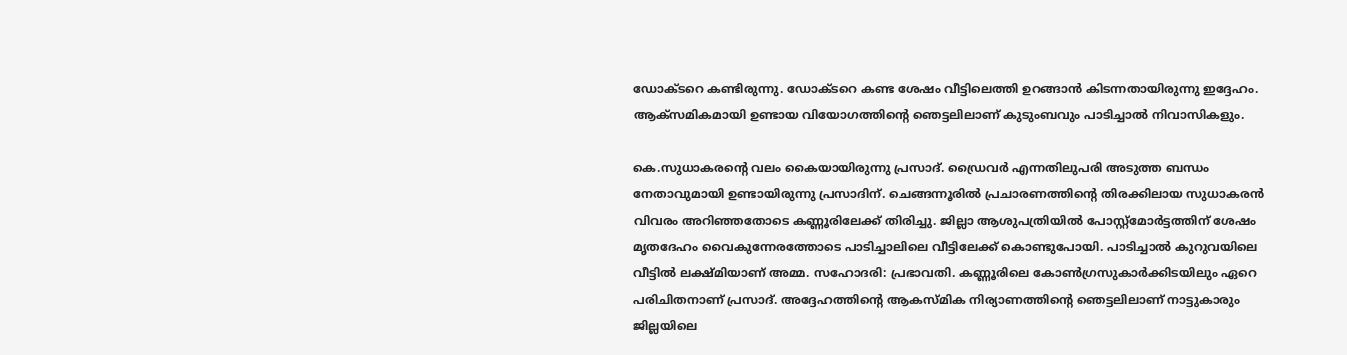ഡോക്ടറെ കണ്ടിരുന്നു. ഡോക്ടറെ കണ്ട ശേഷം വീട്ടിലെത്തി ഉറങ്ങാൻ കിടന്നതായിരുന്നു ഇദ്ദേഹം. ആക്സമികമായി ഉണ്ടായ വിയോഗത്തിന്റെ ഞെട്ടലിലാണ് കുടുംബവും പാടിച്ചാൽ നിവാസികളും.

കെ.സുധാകരന്റെ വലം കൈയായിരുന്നു പ്രസാദ്. ഡ്രൈവർ എന്നതിലുപരി അടുത്ത ബന്ധം നേതാവുമായി ഉണ്ടായിരുന്നു പ്രസാദിന്. ചെങ്ങന്നൂരിൽ പ്രചാരണത്തിന്റെ തിരക്കിലായ സുധാകരൻ വിവരം അറിഞ്ഞതോടെ കണ്ണൂരിലേക്ക് തിരിച്ചു. ജില്ലാ ആശുപത്രിയിൽ പോസ്റ്റ്‌മോർട്ടത്തിന് ശേഷം മൃതദേഹം വൈകുന്നേരത്തോടെ പാടിച്ചാലിലെ വീട്ടിലേക്ക് കൊണ്ടുപോയി. പാടിച്ചാൽ കുറുവയിലെ വീട്ടിൽ ലക്ഷ്മിയാണ് അമ്മ. സഹോദരി: പ്രഭാവതി. കണ്ണൂരിലെ കോൺഗ്രസുകാർക്കിടയിലും ഏറെ പരിചിതനാണ് പ്രസാദ്. അദ്ദേഹത്തിന്റെ ആകസ്മിക നിര്യാണത്തിന്റെ ഞെട്ടലിലാണ് നാട്ടുകാരും ജില്ലയിലെ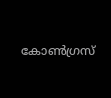കോൺഗ്രസ്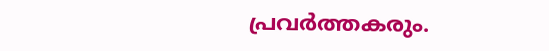പ്രവർത്തകരും.